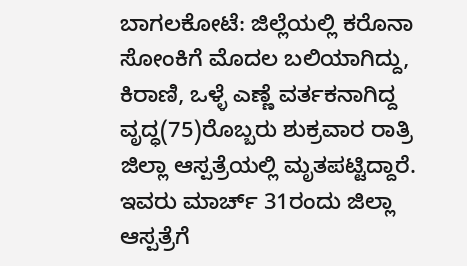ಬಾಗಲಕೋಟೆ: ಜಿಲ್ಲೆಯಲ್ಲಿ ಕರೊನಾ ಸೋಂಕಿಗೆ ಮೊದಲ ಬಲಿಯಾಗಿದ್ದು, ಕಿರಾಣಿ, ಒಳ್ಳೆ ಎಣ್ಣೆ ವರ್ತಕನಾಗಿದ್ದ ವೃದ್ಧ(75)ರೊಬ್ಬರು ಶುಕ್ರವಾರ ರಾತ್ರಿ ಜಿಲ್ಲಾ ಆಸ್ಪತ್ರೆಯಲ್ಲಿ ಮೃತಪಟ್ಟಿದ್ದಾರೆ.
ಇವರು ಮಾರ್ಚ್ 31ರಂದು ಜಿಲ್ಲಾ ಆಸ್ಪತ್ರೆಗೆ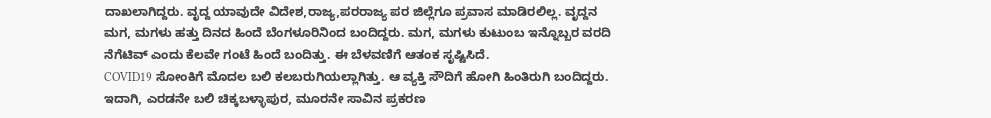ದಾಖಲಾಗಿದ್ದರು. ವೃದ್ದ ಯಾವುದೇ ವಿದೇಶ,ರಾಜ್ಯ,ಪರರಾಜ್ಯ ಪರ ಜಿಲ್ಲೆಗೂ ಪ್ರವಾಸ ಮಾಡಿರಲಿಲ್ಲ. ವೃದ್ದನ ಮಗ, ಮಗಳು ಹತ್ತು ದಿನದ ಹಿಂದೆ ಬೆಂಗಳೂರಿನಿಂದ ಬಂದಿದ್ದರು. ಮಗ, ಮಗಳು ಕುಟುಂಬ ಇನ್ನೊಬ್ಬರ ವರದಿ ನೆಗೆಟಿವ್ ಎಂದು ಕೆಲವೇ ಗಂಟೆ ಹಿಂದೆ ಬಂದಿತ್ತು. ಈ ಬೆಳವಣಿಗೆ ಆತಂಕ ಸೃಷ್ಟಿಸಿದೆ.
COVID19 ಸೋಂಕಿಗೆ ಮೊದಲ ಬಲಿ ಕಲಬರುಗಿಯಲ್ಲಾಗಿತ್ತು. ಆ ವ್ಯಕ್ತಿ ಸೌದಿಗೆ ಹೋಗಿ ಹಿಂತಿರುಗಿ ಬಂದಿದ್ದರು. ಇದಾಗಿ, ಎರಡನೇ ಬಲಿ ಚಿಕ್ಕಬಳ್ಳಾಪುರ, ಮೂರನೇ ಸಾವಿನ ಪ್ರಕರಣ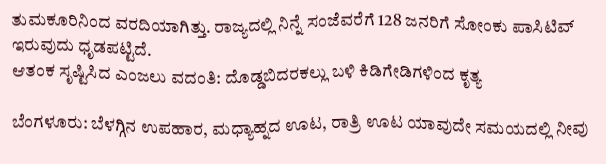ತುಮಕೂರಿನಿಂದ ವರದಿಯಾಗಿತ್ತು. ರಾಜ್ಯದಲ್ಲಿ ನಿನ್ನೆ ಸಂಜೆವರೆಗೆ 128 ಜನರಿಗೆ ಸೋಂಕು ಪಾಸಿಟಿವ್ ಇರುವುದು ಧೃಡಪಟ್ಟಿದೆ.
ಆತಂಕ ಸೃಷ್ಟಿಸಿದ ಎಂಜಲು ವದಂತಿ: ದೊಡ್ಡಬಿದರಕಲ್ಲು ಬಳಿ ಕಿಡಿಗೇಡಿಗಳಿಂದ ಕೃತ್ಯ

ಬೆಂಗಳೂರು: ಬೆಳಗ್ಗಿನ ಉಪಹಾರ, ಮಧ್ಯಾಹ್ನದ ಊಟ, ರಾತ್ರಿ ಊಟ ಯಾವುದೇ ಸಮಯದಲ್ಲಿ ನೀವು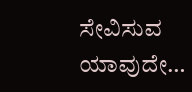ಸೇವಿಸುವ ಯಾವುದೇ…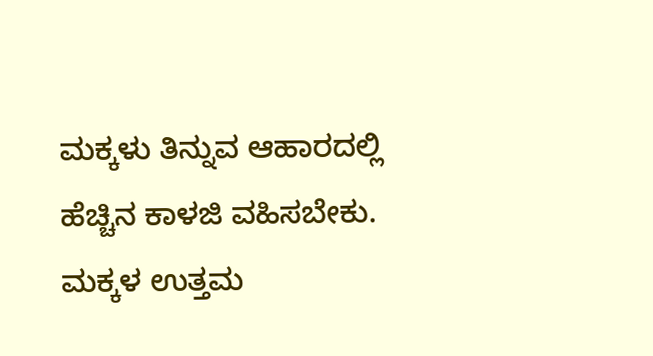ಮಕ್ಕಳು ತಿನ್ನುವ ಆಹಾರದಲ್ಲಿ ಹೆಚ್ಚಿನ ಕಾಳಜಿ ವಹಿಸಬೇಕು. ಮಕ್ಕಳ ಉತ್ತಮ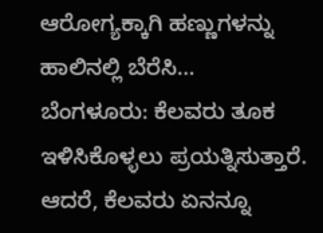ಆರೋಗ್ಯಕ್ಕಾಗಿ ಹಣ್ಣುಗಳನ್ನು ಹಾಲಿನಲ್ಲಿ ಬೆರೆಸಿ…
ಬೆಂಗಳೂರು: ಕೆಲವರು ತೂಕ ಇಳಿಸಿಕೊಳ್ಳಲು ಪ್ರಯತ್ನಿಸುತ್ತಾರೆ. ಆದರೆ, ಕೆಲವರು ಏನನ್ನೂ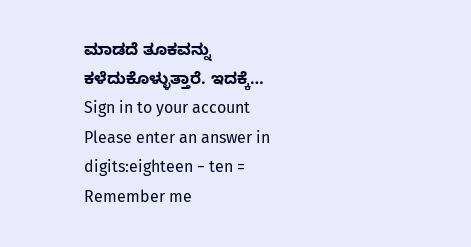ಮಾಡದೆ ತೂಕವನ್ನು ಕಳೆದುಕೊಳ್ಳುತ್ತಾರೆ. ಇದಕ್ಕೆ…
Sign in to your account
Please enter an answer in digits:eighteen − ten =
Remember me